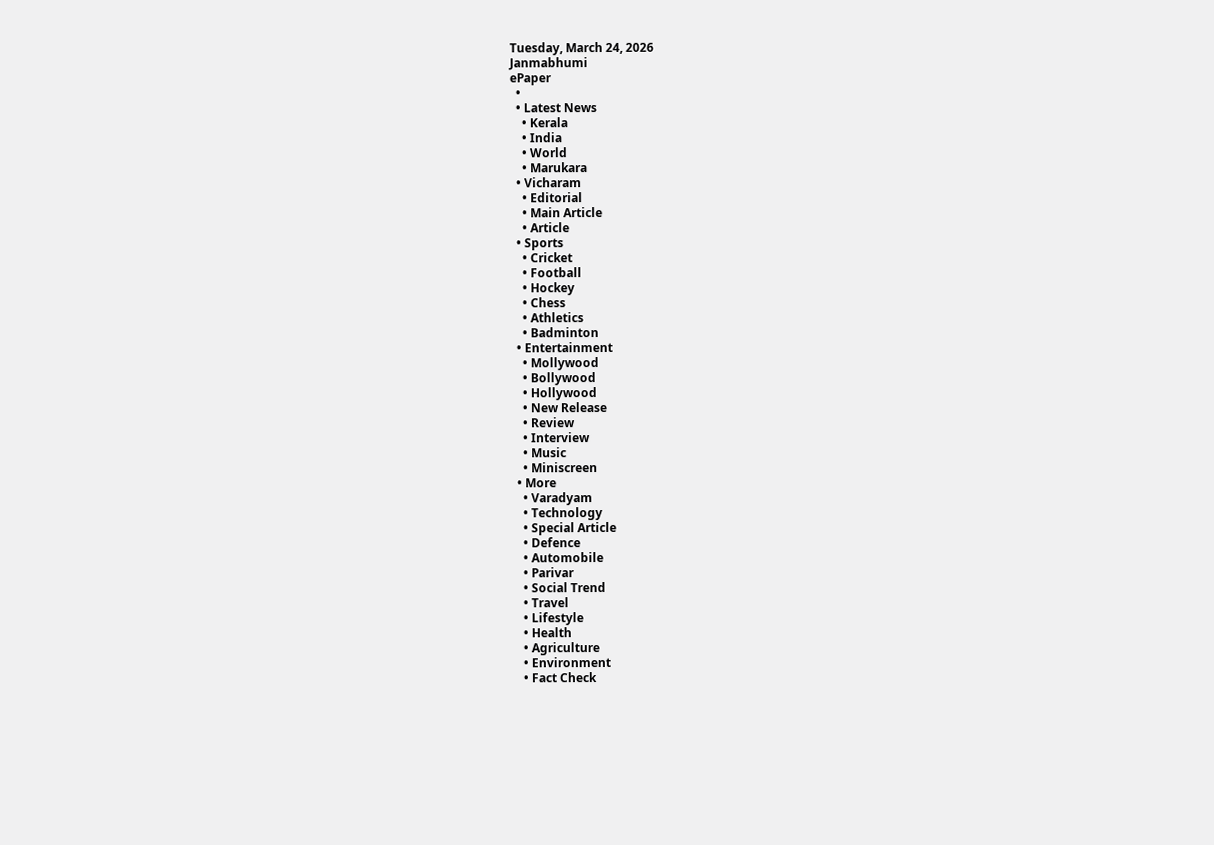Tuesday, March 24, 2026
Janmabhumi
ePaper
  •
  • Latest News
    • Kerala
    • India
    • World
    • Marukara
  • Vicharam
    • Editorial
    • Main Article
    • Article
  • Sports
    • Cricket
    • Football
    • Hockey
    • Chess
    • Athletics
    • Badminton
  • Entertainment
    • Mollywood
    • Bollywood
    • Hollywood
    • New Release
    • Review
    • Interview
    • Music
    • Miniscreen
  • More
    • Varadyam
    • Technology
    • Special Article
    • Defence
    • Automobile
    • Parivar
    • Social Trend
    • Travel
    • Lifestyle
    • Health
    • Agriculture
    • Environment
    • Fact Check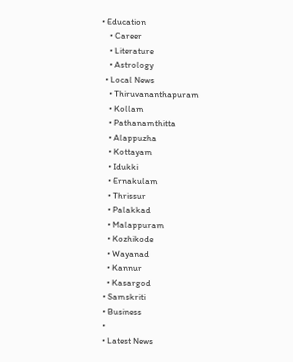• Education
    • Career
    • Literature
    • Astrology
  • Local News
    • Thiruvananthapuram
    • Kollam
    • Pathanamthitta
    • Alappuzha
    • Kottayam
    • Idukki
    • Ernakulam
    • Thrissur
    • Palakkad
    • Malappuram
    • Kozhikode
    • Wayanad
    • Kannur
    • Kasargod
  • Samskriti
  • Business
  •
  • Latest News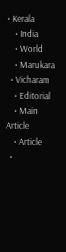• Kerala
    • India
    • World
    • Marukara
  • Vicharam
    • Editorial
    • Main Article
    • Article
  •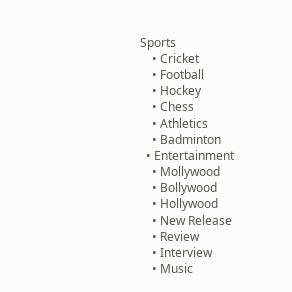Sports
    • Cricket
    • Football
    • Hockey
    • Chess
    • Athletics
    • Badminton
  • Entertainment
    • Mollywood
    • Bollywood
    • Hollywood
    • New Release
    • Review
    • Interview
    • Music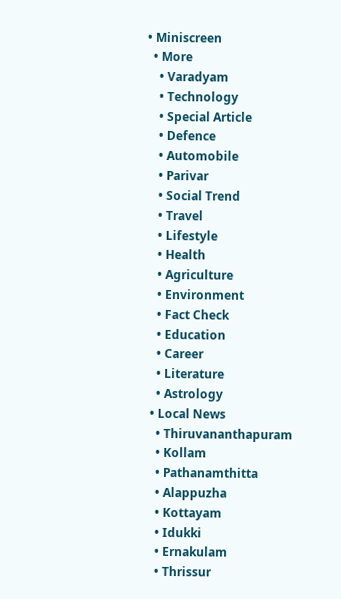• Miniscreen
  • More
    • Varadyam
    • Technology
    • Special Article
    • Defence
    • Automobile
    • Parivar
    • Social Trend
    • Travel
    • Lifestyle
    • Health
    • Agriculture
    • Environment
    • Fact Check
    • Education
    • Career
    • Literature
    • Astrology
  • Local News
    • Thiruvananthapuram
    • Kollam
    • Pathanamthitta
    • Alappuzha
    • Kottayam
    • Idukki
    • Ernakulam
    • Thrissur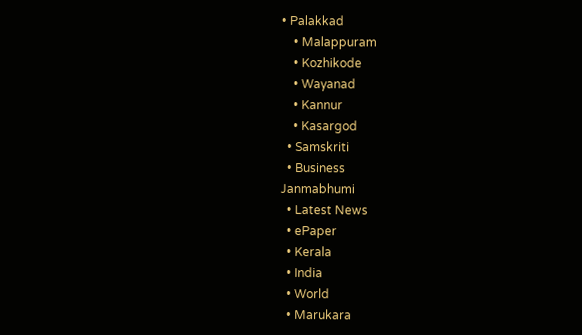• Palakkad
    • Malappuram
    • Kozhikode
    • Wayanad
    • Kannur
    • Kasargod
  • Samskriti
  • Business
Janmabhumi
  • Latest News
  • ePaper
  • Kerala
  • India
  • World
  • Marukara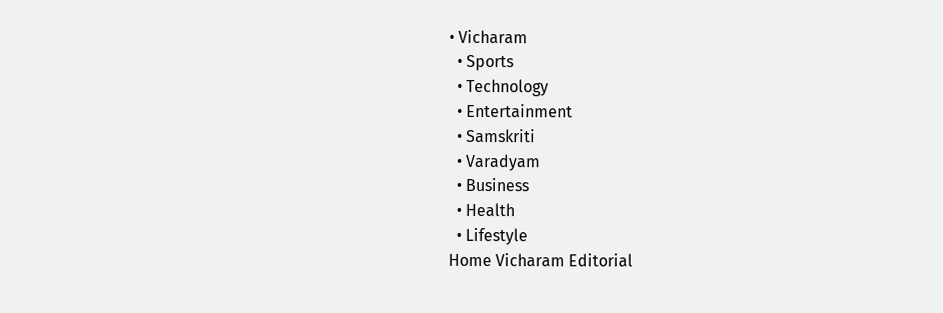• Vicharam
  • Sports
  • Technology
  • Entertainment
  • Samskriti
  • Varadyam
  • Business
  • Health
  • Lifestyle
Home Vicharam Editorial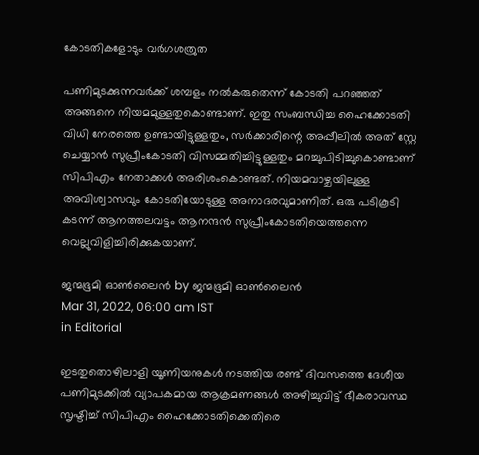കോടതികളോടും വര്‍ഗശത്രുത

പണിമുടക്കുന്നവര്‍ക്ക് ശമ്പളം നല്‍കരുതെന്ന് കോടതി പറഞ്ഞത് അങ്ങനെ നിയമമുള്ളതുകൊണ്ടാണ്. ഇതു സംബന്ധിച്ച ഹൈക്കോടതി വിധി നേരത്തെ ഉണ്ടായിട്ടുള്ളതും, സര്‍ക്കാരിന്റെ അപ്പീലില്‍ അത് സ്റ്റേ ചെയ്യാന്‍ സുപ്രീംകോടതി വിസമ്മതിച്ചിട്ടുള്ളതും മറച്ചുപിടിച്ചുകൊണ്ടാണ് സിപിഎം നേതാക്കള്‍ അരിശംകൊണ്ടത്. നിയമവാഴ്ചയിലുള്ള അവിശ്വാസവും കോടതിയോടുള്ള അനാദരവുമാണിത്. ഒരു പടികൂടി കടന്ന് ആനത്തലവട്ടം ആനന്ദന്‍ സുപ്രീംകോടതിയെത്തന്നെ വെല്ലുവിളിച്ചിരിക്കുകയാണ്.

ജന്മഭൂമി ഓണ്‍ലൈന്‍ by ജന്മഭൂമി ഓണ്‍ലൈന്‍
Mar 31, 2022, 06:00 am IST
in Editorial

ഇടതുതൊഴിലാളി യൂണിയനുകള്‍ നടത്തിയ രണ്ട് ദിവസത്തെ ദേശീയ പണിമുടക്കില്‍ വ്യാപകമായ ആക്രമണങ്ങള്‍ അഴിച്ചുവിട്ട് ഭീകരാവസ്ഥ സൃഷ്ടിച്ച് സിപിഎം ഹൈക്കോടതിക്കെതിരെ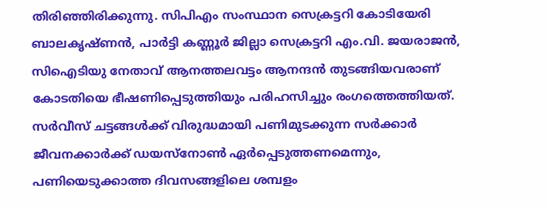തിരിഞ്ഞിരിക്കുന്നു. സിപിഎം സംസ്ഥാന സെക്രട്ടറി കോടിയേരി ബാലകൃഷ്ണന്‍, പാര്‍ട്ടി കണ്ണൂര്‍ ജില്ലാ സെക്രട്ടറി എം.വി. ജയരാജന്‍, സിഐടിയു നേതാവ് ആനത്തലവട്ടം ആനന്ദന്‍ തുടങ്ങിയവരാണ് കോടതിയെ ഭീഷണിപ്പെടുത്തിയും പരിഹസിച്ചും രംഗത്തെത്തിയത്. സര്‍വീസ് ചട്ടങ്ങള്‍ക്ക് വിരുദ്ധമായി പണിമുടക്കുന്ന സര്‍ക്കാര്‍ ജീവനക്കാര്‍ക്ക് ഡയസ്‌നോണ്‍ ഏര്‍പ്പെടുത്തണമെന്നും, പണിയെടുക്കാത്ത ദിവസങ്ങളിലെ ശമ്പളം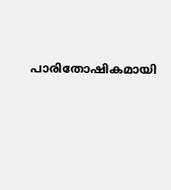പാരിതോഷികമായി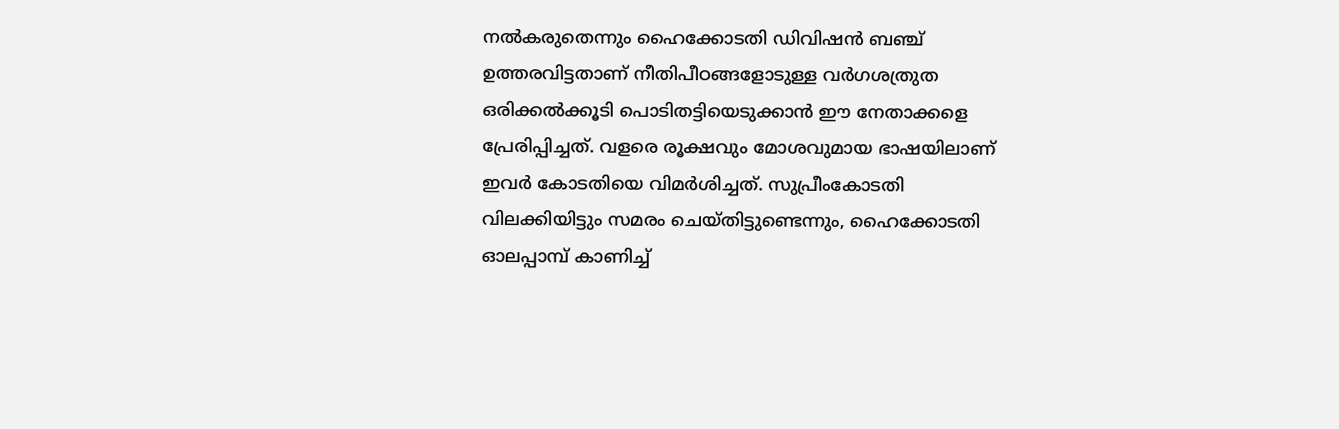നല്‍കരുതെന്നും ഹൈക്കോടതി ഡിവിഷന്‍ ബഞ്ച് ഉത്തരവിട്ടതാണ് നീതിപീഠങ്ങളോടുള്ള വര്‍ഗശത്രുത ഒരിക്കല്‍ക്കൂടി പൊടിതട്ടിയെടുക്കാന്‍ ഈ നേതാക്കളെ പ്രേരിപ്പിച്ചത്. വളരെ രൂക്ഷവും മോശവുമായ ഭാഷയിലാണ് ഇവര്‍ കോടതിയെ വിമര്‍ശിച്ചത്. സുപ്രീംകോടതി വിലക്കിയിട്ടും സമരം ചെയ്തിട്ടുണ്ടെന്നും, ഹൈക്കോടതി ഓലപ്പാമ്പ് കാണിച്ച്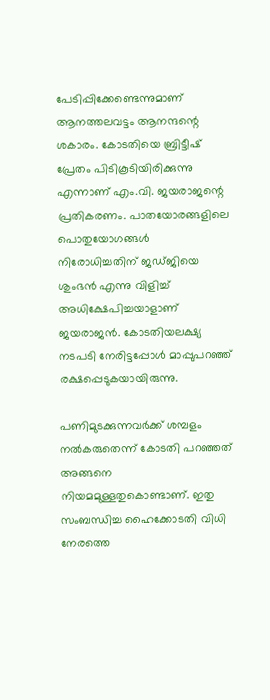പേടിപ്പിക്കേണ്ടെന്നുമാണ് ആനത്തലവട്ടം ആനന്ദന്റെ ശകാരം. കോടതിയെ ബ്രിട്ടീഷ് പ്രേതം പിടികൂടിയിരിക്കുന്നു എന്നാണ് എം.വി. ജയരാജന്റെ പ്രതികരണം. പാതയോരങ്ങളിലെ പൊതുയോഗങ്ങള്‍ നിരോധിച്ചതിന് ജഡ്ജിയെ ശുംഭന്‍ എന്നു വിളിച്ച് അധിക്ഷേപിച്ചയാളാണ് ജയരാജന്‍. കോടതിയലക്ഷ്യ നടപടി നേരിട്ടപ്പോള്‍ മാപ്പുപറഞ്ഞ് രക്ഷപ്പെടുകയായിരുന്നു.

പണിമുടക്കുന്നവര്‍ക്ക് ശമ്പളം നല്‍കരുതെന്ന് കോടതി പറഞ്ഞത് അങ്ങനെ നിയമമുള്ളതുകൊണ്ടാണ്. ഇതു സംബന്ധിച്ച ഹൈക്കോടതി വിധി നേരത്തെ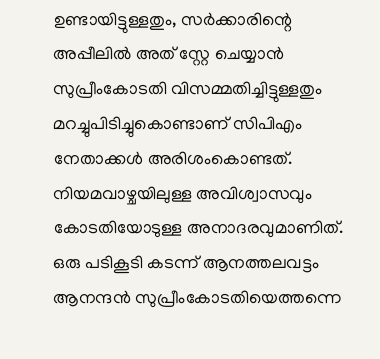ഉണ്ടായിട്ടുള്ളതും, സര്‍ക്കാരിന്റെ അപ്പീലില്‍ അത് സ്റ്റേ ചെയ്യാന്‍ സുപ്രീംകോടതി വിസമ്മതിച്ചിട്ടുള്ളതും മറച്ചുപിടിച്ചുകൊണ്ടാണ് സിപിഎം നേതാക്കള്‍ അരിശംകൊണ്ടത്. നിയമവാഴ്ചയിലുള്ള അവിശ്വാസവും കോടതിയോടുള്ള അനാദരവുമാണിത്. ഒരു പടികൂടി കടന്ന് ആനത്തലവട്ടം ആനന്ദന്‍ സുപ്രീംകോടതിയെത്തന്നെ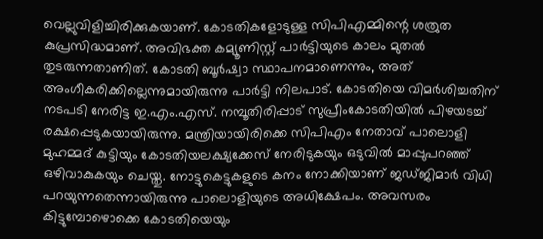വെല്ലുവിളിച്ചിരിക്കുകയാണ്. കോടതികളോടുള്ള സിപിഎമ്മിന്റെ ശത്രുത കുപ്രസിദ്ധമാണ്. അവിഭക്ത കമ്യൂണിസ്റ്റ് പാര്‍ട്ടിയുടെ കാലം മുതല്‍ തുടരുന്നതാണിത്. കോടതി ബൂര്‍ഷ്വാ സ്ഥാപനമാണെന്നും, അത് അംഗീകരിക്കില്ലെന്നുമായിരുന്നു പാര്‍ട്ടി നിലപാട്. കോടതിയെ വിമര്‍ശിച്ചതിന് നടപടി നേരിട്ട ഇ.എം.എസ്. നമ്പൂതിരിപ്പാട് സുപ്രീംകോടതിയില്‍ പിഴയടച്ച് രക്ഷപ്പെടുകയായിരുന്നു. മന്ത്രിയായിരിക്കെ സിപിഎം നേതാവ് പാലൊളി മുഹമ്മദ് കുട്ടിയും കോടതിയലക്ഷ്യക്കേസ് നേരിടുകയും ഒടുവില്‍ മാപ്പുപറഞ്ഞ് ഒഴിവാകുകയും ചെയ്തു. നോട്ടുകെട്ടുകളുടെ കനം നോക്കിയാണ് ജഡ്ജിമാര്‍ വിധി പറയുന്നതെന്നായിരുന്നു പാലൊളിയുടെ അധിക്ഷേപം. അവസരം കിട്ടുമ്പോഴൊക്കെ കോടതിയെയും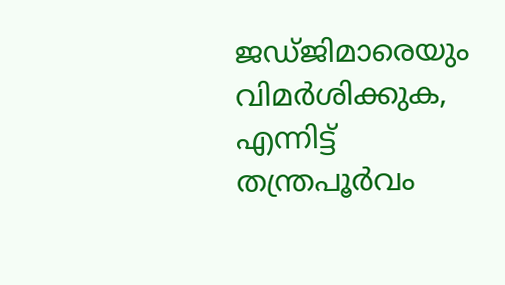ജഡ്ജിമാരെയും വിമര്‍ശിക്കുക, എന്നിട്ട് തന്ത്രപൂര്‍വം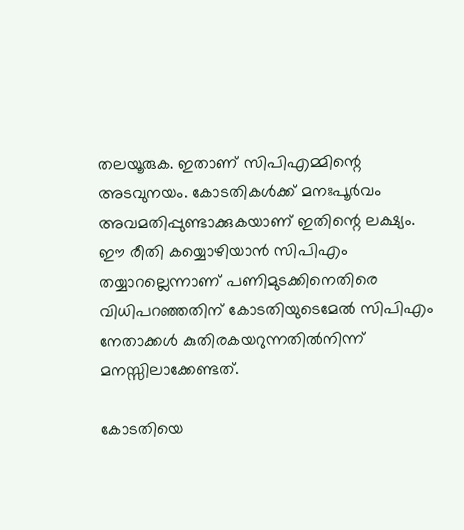തലയൂരുക. ഇതാണ് സിപിഎമ്മിന്റെ അടവുനയം. കോടതികള്‍ക്ക് മനഃപൂര്‍വം അവമതിപ്പുണ്ടാക്കുകയാണ് ഇതിന്റെ ലക്ഷ്യം. ഈ രീതി കയ്യൊഴിയാന്‍ സിപിഎം തയ്യാറല്ലെന്നാണ് പണിമുടക്കിനെതിരെ വിധിപറഞ്ഞതിന് കോടതിയുടെമേല്‍ സിപിഎം നേതാക്കള്‍ കുതിരകയറുന്നതില്‍നിന്ന് മനസ്സിലാക്കേണ്ടത്.

കോടതിയെ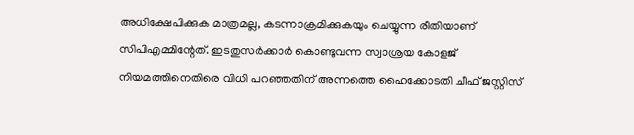അധിക്ഷേപിക്കുക മാത്രമല്ല, കടന്നാക്രമിക്കുകയും ചെയ്യുന്ന രീതിയാണ് സിപിഎമ്മിന്റേത്. ഇടതുസര്‍ക്കാര്‍ കൊണ്ടുവന്ന സ്വാശ്രയ കോളജ്  നിയമത്തിനെതിരെ വിധി പറഞ്ഞതിന് അന്നത്തെ ഹൈക്കോടതി ചീഫ് ജസ്റ്റിസ്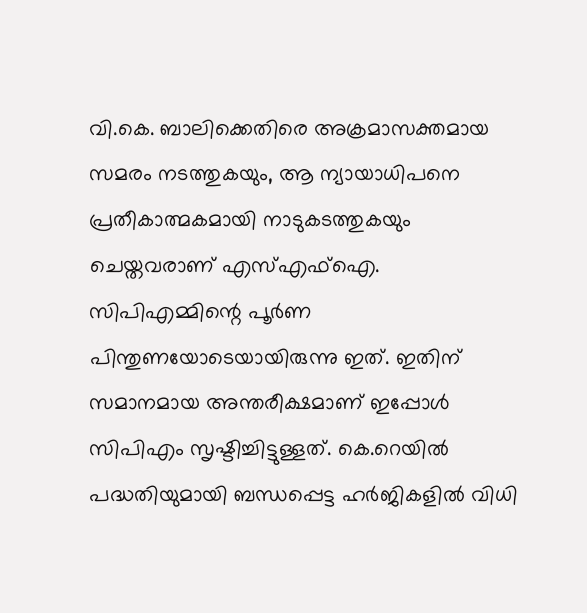വി.കെ. ബാലിക്കെതിരെ അക്രമാസക്തമായ സമരം നടത്തുകയും, ആ ന്യായാധിപനെ പ്രതീകാത്മകമായി നാടുകടത്തുകയും ചെയ്തവരാണ് എസ്എഫ്‌ഐ. സിപിഎമ്മിന്റെ പൂര്‍ണ പിന്തുണയോടെയായിരുന്നു ഇത്. ഇതിന് സമാനമായ അന്തരീക്ഷമാണ് ഇപ്പോള്‍ സിപിഎം സൃഷ്ടിച്ചിട്ടുള്ളത്. കെ.റെയില്‍ പദ്ധതിയുമായി ബന്ധപ്പെട്ട ഹര്‍ജികളില്‍ വിധി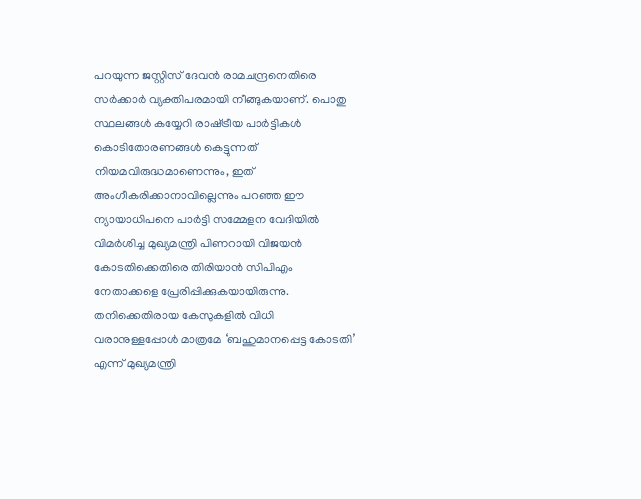പറയുന്ന ജസ്റ്റിസ് ദേവന്‍ രാമചന്ദ്രനെതിരെ സര്‍ക്കാര്‍ വ്യക്തിപരമായി നീങ്ങുകയാണ്. പൊതു സ്ഥലങ്ങള്‍ കയ്യേറി രാഷ്‌ട്രീയ പാര്‍ട്ടികള്‍ കൊടിതോരണങ്ങള്‍ കെട്ടുന്നത് നിയമവിരുദ്ധമാണെന്നും, ഇത് അംഗീകരിക്കാനാവില്ലെന്നും പറഞ്ഞ ഈ ന്യായാധിപനെ പാര്‍ട്ടി സമ്മേളന വേദിയില്‍ വിമര്‍ശിച്ച മുഖ്യമന്ത്രി പിണറായി വിജയന്‍ കോടതിക്കെതിരെ തിരിയാന്‍ സിപിഎം നേതാക്കളെ പ്രേരിപ്പിക്കുകയായിരുന്നു. തനിക്കെതിരായ കേസുകളില്‍ വിധി വരാനുള്ളപ്പോള്‍ മാത്രമേ ‘ബഹുമാനപ്പെട്ട കോടതി’ എന്ന് മുഖ്യമന്ത്രി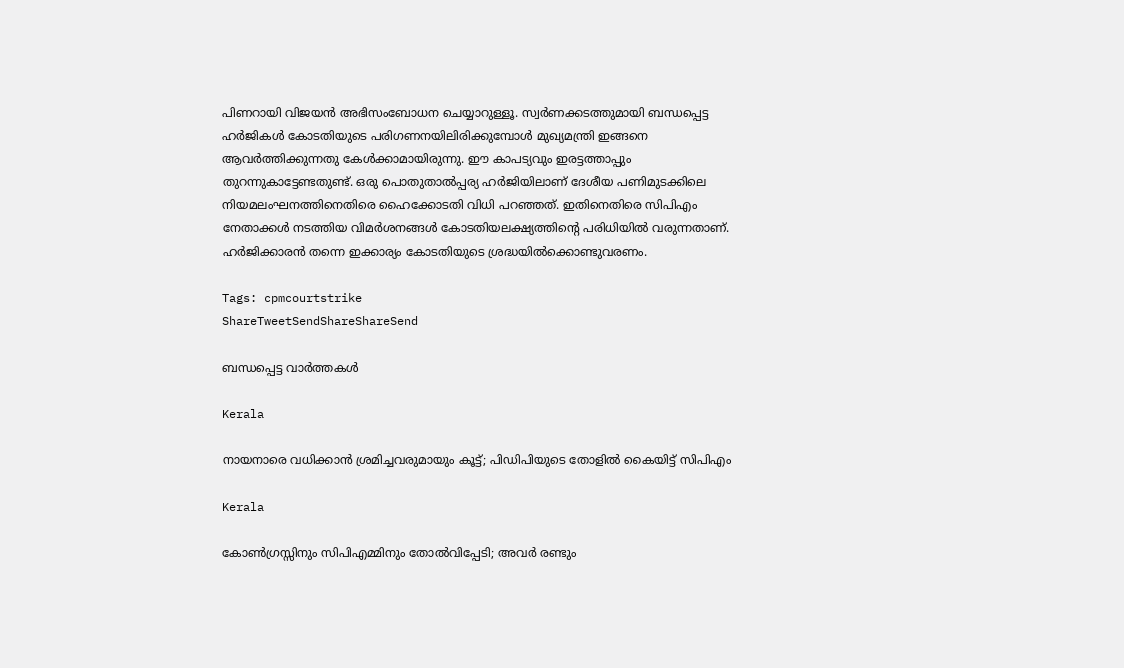പിണറായി വിജയന്‍ അഭിസംബോധന ചെയ്യാറുള്ളൂ. സ്വര്‍ണക്കടത്തുമായി ബന്ധപ്പെട്ട ഹര്‍ജികള്‍ കോടതിയുടെ പരിഗണനയിലിരിക്കുമ്പോള്‍ മുഖ്യമന്ത്രി ഇങ്ങനെ ആവര്‍ത്തിക്കുന്നതു കേള്‍ക്കാമായിരുന്നു. ഈ കാപട്യവും ഇരട്ടത്താപ്പും തുറന്നുകാട്ടേണ്ടതുണ്ട്. ഒരു പൊതുതാല്‍പ്പര്യ ഹര്‍ജിയിലാണ് ദേശീയ പണിമുടക്കിലെ നിയമലംഘനത്തിനെതിരെ ഹൈക്കോടതി വിധി പറഞ്ഞത്. ഇതിനെതിരെ സിപിഎം നേതാക്കള്‍ നടത്തിയ വിമര്‍ശനങ്ങള്‍ കോടതിയലക്ഷ്യത്തിന്റെ പരിധിയില്‍ വരുന്നതാണ്. ഹര്‍ജിക്കാരന്‍ തന്നെ ഇക്കാര്യം കോടതിയുടെ ശ്രദ്ധയില്‍ക്കൊണ്ടുവരണം.

Tags: cpmcourtstrike
ShareTweetSendShareShareSend

ബന്ധപ്പെട്ട വാര്‍ത്തകള്‍

Kerala

നായനാരെ വധിക്കാന്‍ ശ്രമിച്ചവരുമായും കൂട്ട്; പിഡിപിയുടെ തോളില്‍ കൈയിട്ട് സിപിഎം

Kerala

കോൺഗ്രസ്സിനും സിപിഎമ്മിനും തോൽവിപ്പേടി; അവർ രണ്ടും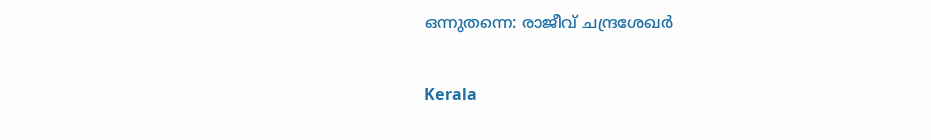ഒന്നുതന്നെ: രാജീവ് ചന്ദ്രശേഖർ

Kerala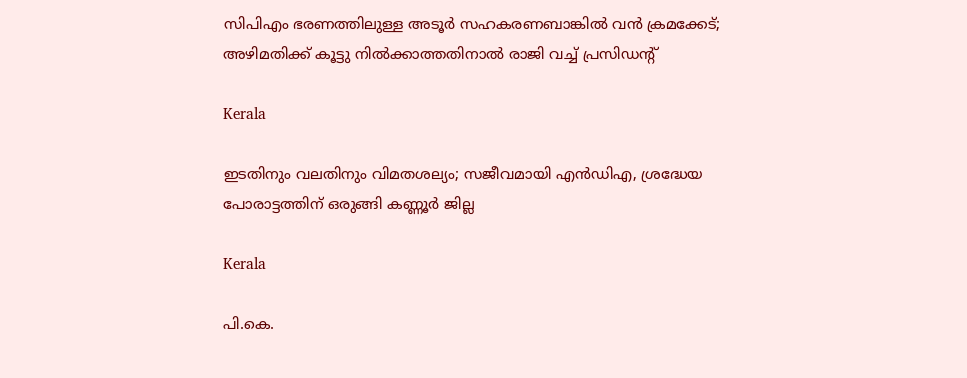സിപിഎം ഭരണത്തിലുള്ള അടൂർ സഹകരണബാങ്കിൽ വൻ ക്രമക്കേട്; അഴിമതിക്ക് കൂട്ടു നിൽക്കാത്തതിനാൽ രാജി വച്ച് പ്രസിഡൻ്റ്

Kerala

ഇടതിനും വലതിനും വിമതശല്യം; സജീവമായി എന്‍ഡിഎ, ശ്രദ്ധേയ പോരാട്ടത്തിന് ഒരുങ്ങി കണ്ണൂർ ജില്ല

Kerala

പി.കെ.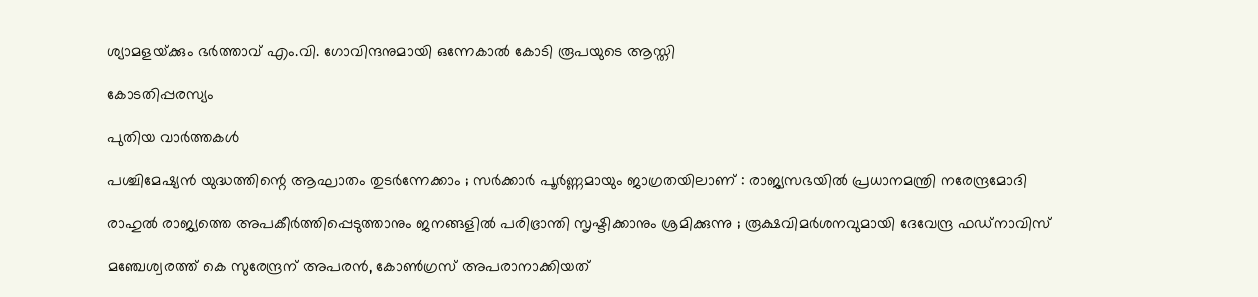ശ്യാമളയ്‌ക്കും ഭര്‍ത്താവ് എം.വി. ഗോവിന്ദനുമായി ഒന്നേകാല്‍ കോടി രൂപയുടെ ആസ്തി

കോടതിപ്പരസ്യം

പുതിയ വാര്‍ത്തകള്‍

പശ്ചിമേഷ്യൻ യുദ്ധത്തിന്റെ ആഘാതം തുടർന്നേക്കാം ; സർക്കാർ പൂർണ്ണമായും ജാഗ്രതയിലാണ് : രാജ്യസഭയിൽ പ്രധാനമന്ത്രി നരേന്ദ്രമോദി

രാഹുൽ രാജ്യത്തെ അപകീർത്തിപ്പെടുത്താനും ജനങ്ങളിൽ പരിഭ്രാന്തി സൃഷ്ടിക്കാനും ശ്രമിക്കുന്നു ; രൂക്ഷവിമർശനവുമായി ദേവേന്ദ്ര ഫഡ്‌നാവിസ്

മഞ്ചേശ്വരത്ത് കെ സുരേന്ദ്രന് അപരന്‍, കോണ്‍ഗ്രസ് അപരാനാക്കിയത്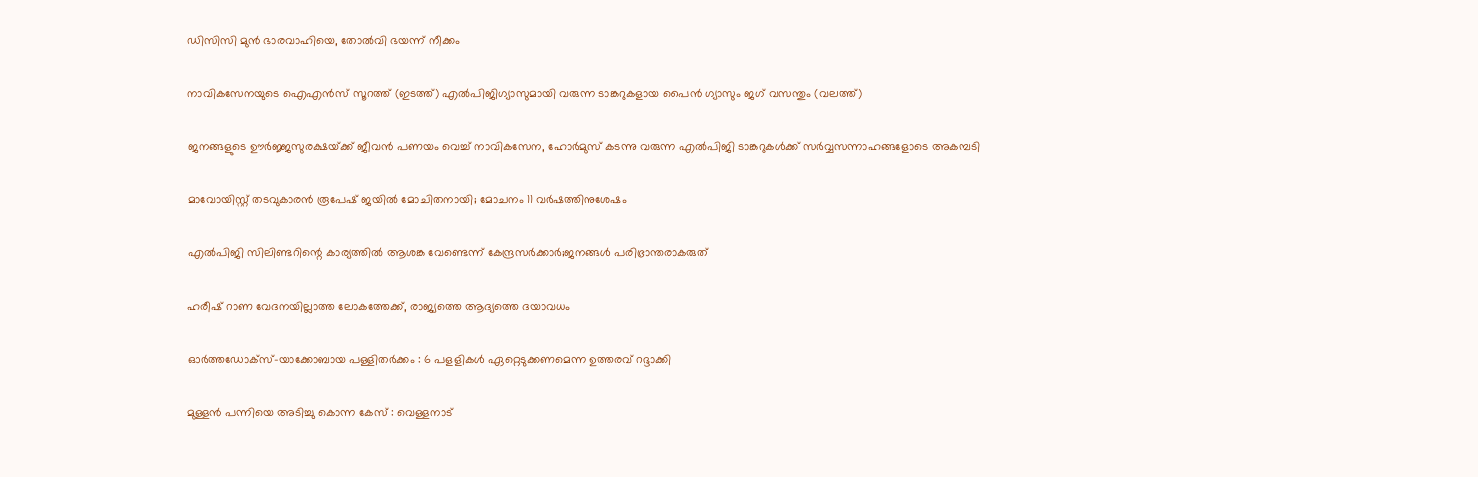ഡിസിസി മുന്‍ ഭാരവാഹിയെ, തോല്‍വി ഭയന്ന് നീക്കം

നാവികസേനയുടെ ഐഎന്‍സ് സൂറത്ത് (ഇടത്ത്) എല്‍പിജിഗ്യാസുമായി വരുന്ന ടാങ്കറുകളായ പൈന്‍ ഗ്യാസും ജഗ് വസന്തും (വലത്ത്)

ജനങ്ങളുടെ ഊര്‍ജ്ജസുരക്ഷയ്‌ക്ക് ജീവന്‍ പണയം വെച്ച് നാവികസേന, ഹോര്‍മുസ് കടന്നു വരുന്ന എല്‍പിജി ടാങ്കറുകള്‍ക്ക് സര്‍വ്വസന്നാഹങ്ങളോടെ അകമ്പടി

മാവോയിസ്റ്റ് തടവുകാരന്‍ രൂപേഷ് ജയില്‍ മോചിതനായി; മോചനം 11 വര്‍ഷത്തിനുശേഷം

എൽപിജി സിലിണ്ടറിന്റെ കാര്യത്തില്‍ ആശങ്ക വേണ്ടെന്ന് കേന്ദ്രസര്‍ക്കാര്‍;ജനങ്ങള്‍ പരിഭ്രാന്തരാകരുത്

ഹരീഷ് റാണ വേദനയില്ലാത്ത ലോകത്തേക്ക്, രാജ്യത്തെ ആദ്യത്തെ ദയാവധം

ഓര്‍ത്തഡോക്‌സ്-യാക്കോബായ പള്ളിതര്‍ക്കം : 6 പളളികള്‍ ഏറ്റെടുക്കണമെന്ന ഉത്തരവ് റദ്ദാക്കി

മുള്ളന്‍ പന്നിയെ അടിച്ചു കൊന്ന കേസ് : വെള്ളനാട്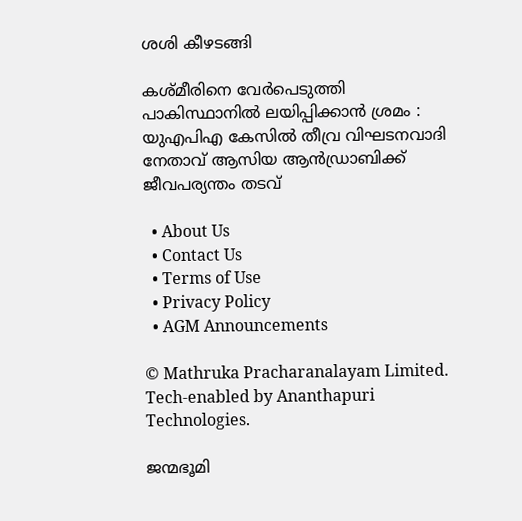ശശി കീഴടങ്ങി

കശ്മീരിനെ വേർപെടുത്തി പാകിസ്ഥാനിൽ ലയിപ്പിക്കാൻ ശ്രമം : യുഎപിഎ കേസിൽ തീവ്ര വിഘടനവാദി നേതാവ് ആസിയ ആൻഡ്രാബിക്ക് ജീവപര്യന്തം തടവ്

  • About Us
  • Contact Us
  • Terms of Use
  • Privacy Policy
  • AGM Announcements

© Mathruka Pracharanalayam Limited.
Tech-enabled by Ananthapuri Technologies.

ജന്മഭൂമി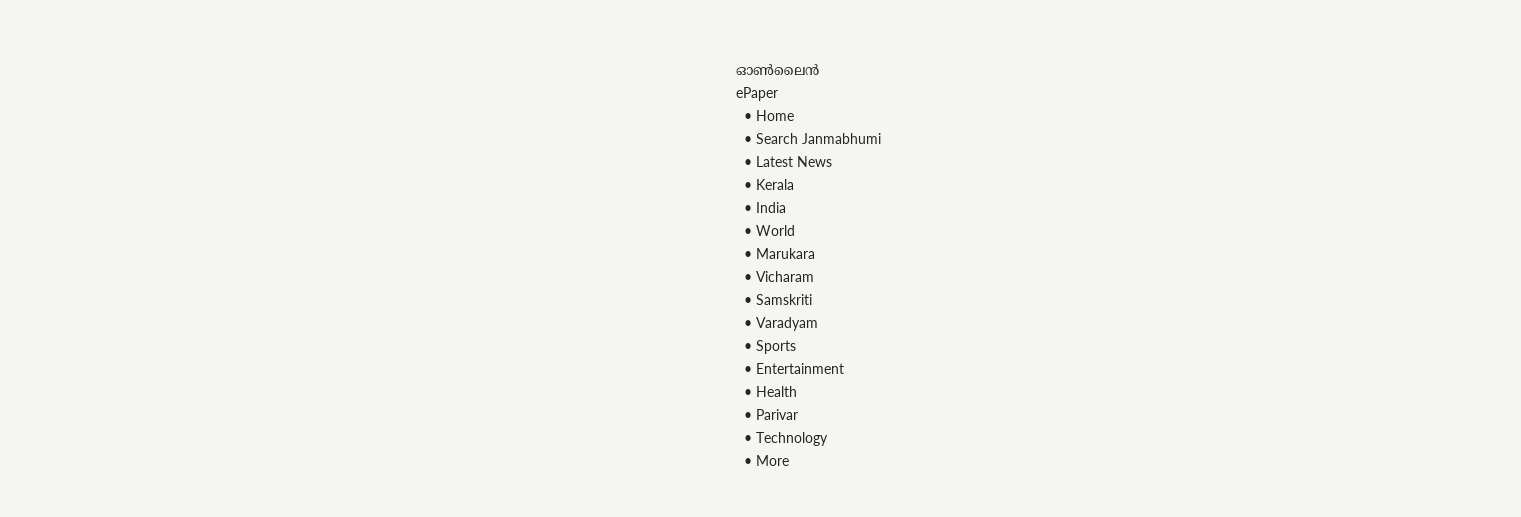ഓണ്‍ലൈന്‍
ePaper
  • Home
  • Search Janmabhumi
  • Latest News
  • Kerala
  • India
  • World
  • Marukara
  • Vicharam
  • Samskriti
  • Varadyam
  • Sports
  • Entertainment
  • Health
  • Parivar
  • Technology
  • More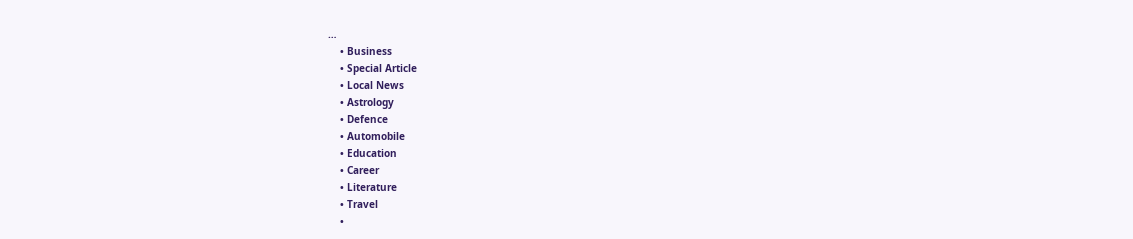…
    • Business
    • Special Article
    • Local News
    • Astrology
    • Defence
    • Automobile
    • Education
    • Career
    • Literature
    • Travel
    •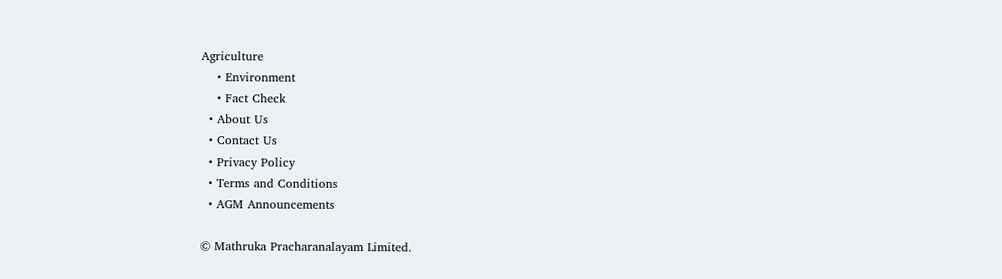Agriculture
    • Environment
    • Fact Check
  • About Us
  • Contact Us
  • Privacy Policy
  • Terms and Conditions
  • AGM Announcements

© Mathruka Pracharanalayam Limited.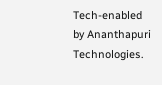Tech-enabled by Ananthapuri Technologies.